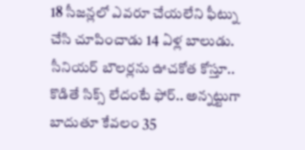18 సీజన్లలో ఎవరూ చేయలేని ఫీట్ను చేసి చూపించాడు 14 ఏళ్ల బాలుడు. సీనియర్ బౌలర్లను ఊచకోత కోస్తూ.. కొడితే సిక్స్ లేదంటే ఫోర్.. అన్నట్టుగా బాదుతూ కేవలం 35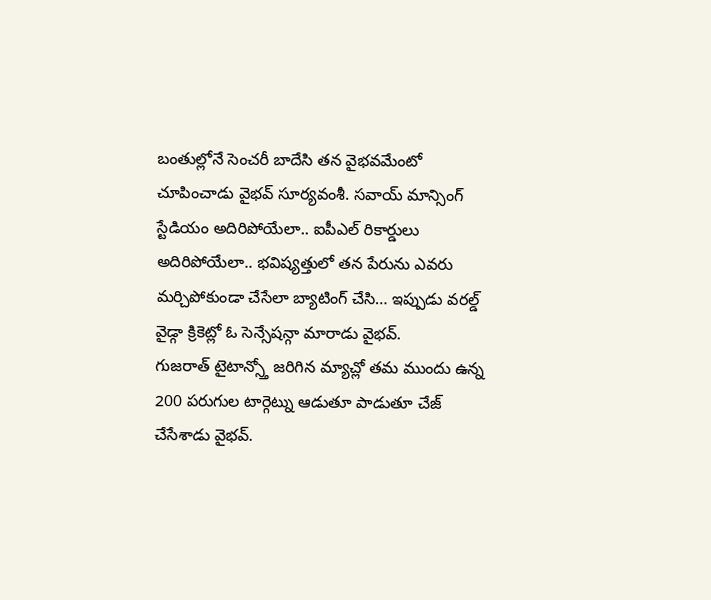బంతుల్లోనే సెంచరీ బాదేసి తన వైభవమేంటో చూపించాడు వైభవ్ సూర్యవంశీ. సవాయ్ మాన్సింగ్ స్టేడియం అదిరిపోయేలా.. ఐపీఎల్ రికార్డులు అదిరిపోయేలా.. భవిష్యత్తులో తన పేరును ఎవరు మర్చిపోకుండా చేసేలా బ్యాటింగ్ చేసి… ఇప్పుడు వరల్డ్ వైడ్గా క్రికెట్లో ఓ సెన్సేషన్గా మారాడు వైభవ్.
గుజరాత్ టైటాన్స్తో జరిగిన మ్యాచ్లో తమ ముందు ఉన్న 200 పరుగుల టార్గెట్ను ఆడుతూ పాడుతూ చేజ్ చేసేశాడు వైభవ్.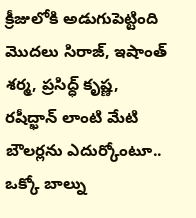క్రీజులోకి అడుగుపెట్టింది మొదలు సిరాజ్, ఇషాంత్ శర్మ, ప్రసిద్ధ్ కృష్ణ, రషీద్ఖాన్ లాంటి మేటి బౌలర్లను ఎదుర్కోంటూ.. ఒక్కో బాల్ను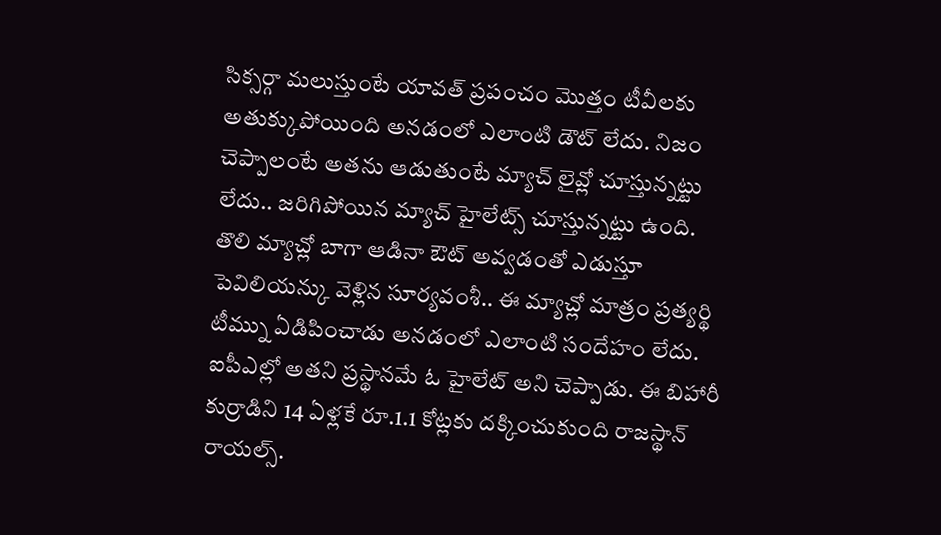సిక్సర్గా మలుస్తుంటే యావత్ ప్రపంచం మొత్తం టీవీలకు అతుక్కుపోయింది అనడంలో ఎలాంటి డౌట్ లేదు. నిజం చెప్పాలంటే అతను ఆడుతుంటే మ్యాచ్ లైవ్లో చూస్తున్నట్టు లేదు.. జరిగిపోయిన మ్యాచ్ హైలేట్స్ చూస్తున్నట్టు ఉంది.
తొలి మ్యాచ్లో బాగా ఆడినా ఔట్ అవ్వడంతో ఎడుస్తూ పెవిలియన్కు వెళ్లిన సూర్యవంశీ.. ఈ మ్యాచ్లో మాత్రం ప్రత్యర్థి టీమ్ను ఏడిపించాడు అనడంలో ఎలాంటి సందేహం లేదు. ఐపీఎల్లో అతని ప్రస్థానమే ఓ హైలేట్ అని చెప్పాడు. ఈ బిహారీ కుర్రాడిని 14 ఏళ్లకే రూ.1.1 కోట్లకు దక్కించుకుంది రాజస్థాన్ రాయల్స్.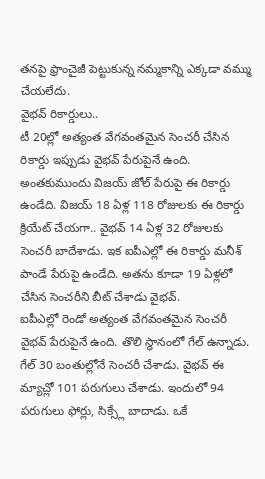తనపై ఫ్రాంచైజీ పెట్టుకున్న నమ్మకాన్ని ఎక్కడా వమ్ము చేయలేదు.
వైభవ్ రికార్డులు..
టీ 20ల్లో అత్యంత వేగవంతమైన సెంచరీ చేసిన రికార్డు ఇప్పుడు వైభవ్ పేరుపైనే ఉంది. అంతకుముందు విజయ్ జోల్ పేరుపై ఈ రికార్డు ఉండేది. విజయ్ 18 ఏళ్ల 118 రోజులకు ఈ రికార్డు క్రియేట్ చేయగా.. వైభవ్ 14 ఏళ్ల 32 రోజులకు సెంచరీ బాదేశాడు. ఇక ఐపీఎల్లో ఈ రికార్డు మనీశ్ పాండే పేరుపై ఉండేది. అతను కూడా 19 ఏళ్లలో చేసిన సెంచరీని బీట్ చేశాడు వైభవ్.
ఐపీఎల్లో రెండో అత్యంత వేగవంతమైన సెంచరీ వైభవ్ పేరుపైనే ఉంది. తొలి స్థానంలో గేల్ ఉన్నాడు. గేల్ 30 బంతుల్లోనే సెంచరీ చేశాడు. వైభవ్ ఈ మ్యాచ్లో 101 పరుగులు చేశాడు. ఇందులో 94 పరుగులు ఫోర్లు, సిక్స్లే బాదాడు. ఒకే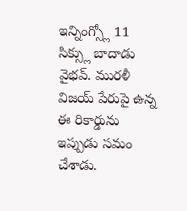ఇన్నింగ్స్లో 11 సిక్స్లు బాదాడు వైభవ్. మురళీ విజయ్ పేరుపై ఉన్న ఈ రికార్డును ఇప్పుడు సమం చేశాడు.